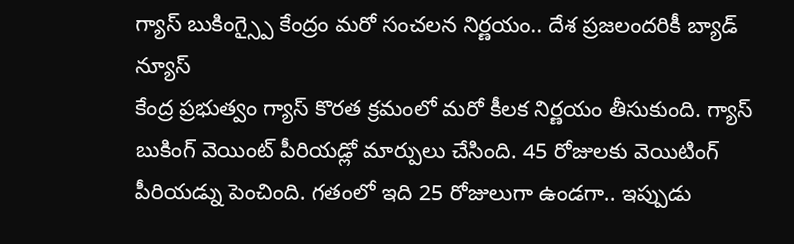గ్యాస్ బుకింగ్స్పై కేంద్రం మరో సంచలన నిర్ణయం.. దేశ ప్రజలందరికీ బ్యాడ్ న్యూస్
కేంద్ర ప్రభుత్వం గ్యాస్ కొరత క్రమంలో మరో కీలక నిర్ణయం తీసుకుంది. గ్యాస్ బుకింగ్ వెయింట్ పీరియడ్లో మార్పులు చేసింది. 45 రోజులకు వెయిటింగ్ పీరియడ్ను పెంచింది. గతంలో ఇది 25 రోజులుగా ఉండగా.. ఇప్పుడు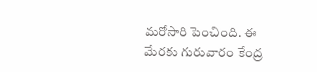మరోసారి పెంచింది. ఈ మేరకు గురువారం కేంద్ర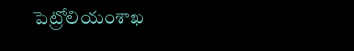పెట్రోలియంశాఖ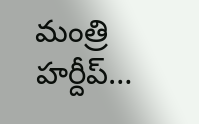మంత్రి హర్దీప్…